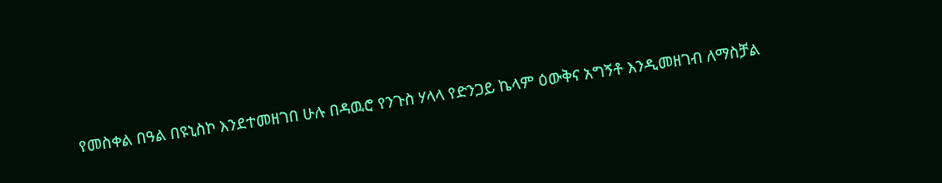የመስቀል በዓል በዩኒስኮ እንደተመዘገበ ሁሉ በዳዉሮ የንጉስ ሃላላ የድንጋይ ኬላም ዕውቅና አግኝቶ እንዲመዘገብ ለማስቻል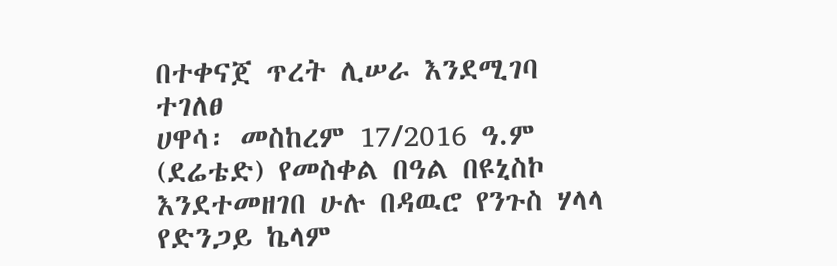በተቀናጀ ጥረት ሊሠራ እንደሚገባ ተገለፀ
ሀዋሳ፡ መስከረም 17/2016 ዓ.ም (ደሬቴድ) የመስቀል በዓል በዩኒስኮ እንደተመዘገበ ሁሉ በዳዉሮ የንጉስ ሃላላ የድንጋይ ኬላም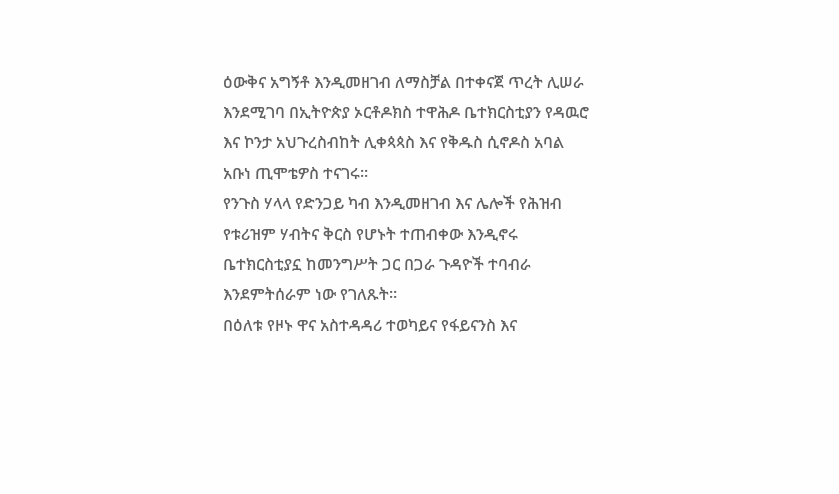ዕውቅና አግኝቶ እንዲመዘገብ ለማስቻል በተቀናጀ ጥረት ሊሠራ እንደሚገባ በኢትዮጵያ ኦርቶዶክስ ተዋሕዶ ቤተክርስቲያን የዳዉሮ እና ኮንታ አህጉረስብከት ሊቀጳጳስ እና የቅዱስ ሲኖዶስ አባል አቡነ ጢሞቴዎስ ተናገሩ።
የንጉስ ሃላላ የድንጋይ ካብ እንዲመዘገብ እና ሌሎች የሕዝብ የቱሪዝም ሃብትና ቅርስ የሆኑት ተጠብቀው እንዲኖሩ ቤተክርስቲያኗ ከመንግሥት ጋር በጋራ ጉዳዮች ተባብራ እንደምትሰራም ነው የገለጹት።
በዕለቱ የዞኑ ዋና አስተዳዳሪ ተወካይና የፋይናንስ እና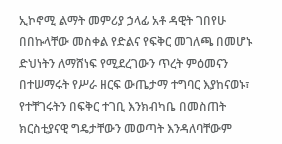ኢኮኖሚ ልማት መምሪያ ኃላፊ አቶ ዳዊት ገበየሁ በበኩላቸው መስቀል የድልና የፍቅር መገለጫ በመሆኑ ድህነትን ለማሸነፍ የሚደረገውን ጥረት ምዕመናን በተሠማሩት የሥራ ዘርፍ ውጤታማ ተግባር እያከናወኑ፣ የተቸገሩትን በፍቅር ተገቢ እንክብካቤ በመስጠት ክርስቲያናዊ ግዴታቸውን መወጣት እንዳለባቸውም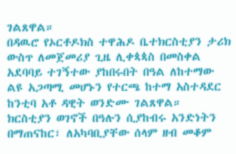ገልጸዋል።
በዳዉሮ የኦርቶዶክስ ተዋሕዶ ቤተክርስቲያን ታሪክ ውስጥ ለመጀመሪያ ጊዜ ሊቀጳጳስ በመስቀል አደባባይ ተገኝተው ያከበሩበት በዓል ለከተማው ልዩ አጋጣሚ መሆኑን የተርጫ ከተማ አስተዳደር ከንቲባ አቶ ዳዊት ወንድሙ ገልጸዋል።
ክርስቲያን ወገኖች በዓሉን ሲያከብሩ አንድነትን በማጠናከር፣ ለአካባቢያቸው ሰላም ዘብ መቆም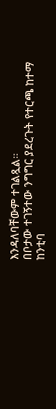እንዳለባቸውም ተገልጿል።
በቦታው ተገኝተው ንግግር ያደረጉት የተርጫ ከተማ ከንቲባ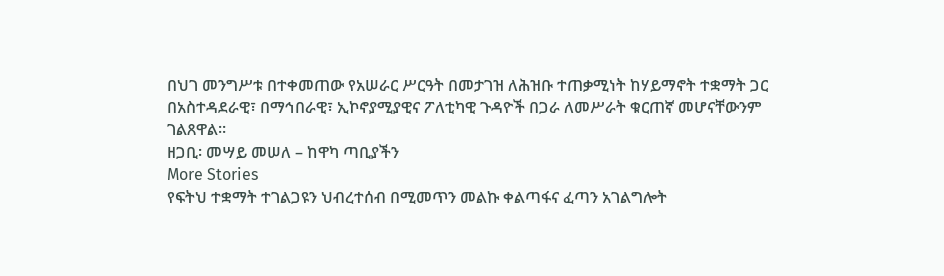በህገ መንግሥቱ በተቀመጠው የአሠራር ሥርዓት በመታገዝ ለሕዝቡ ተጠቃሚነት ከሃይማኖት ተቋማት ጋር በአስተዳደራዊ፣ በማኅበራዊ፣ ኢኮኖያሚያዊና ፖለቲካዊ ጉዳዮች በጋራ ለመሥራት ቁርጠኛ መሆናቸውንም ገልጸዋል።
ዘጋቢ፡ መሣይ መሠለ – ከዋካ ጣቢያችን
More Stories
የፍትህ ተቋማት ተገልጋዩን ህብረተሰብ በሚመጥን መልኩ ቀልጣፋና ፈጣን አገልግሎት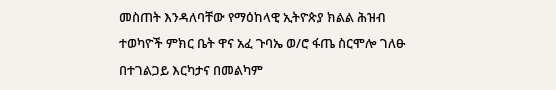መስጠት እንዳለባቸው የማዕከላዊ ኢትዮጵያ ክልል ሕዝብ ተወካዮች ምክር ቤት ዋና አፈ ጉባኤ ወ/ሮ ፋጤ ስርሞሎ ገለፁ
በተገልጋይ እርካታና በመልካም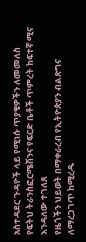አስተዳደር ጉዳዮች ላይ የሚነሱ ጥያቄዎችን ለመመለስ የፍትህ ትራንስፎርሜሽንና የፍርድ ቤቶች ጥምረት ከፍተኛ ሚና እንዳለው ተገለጸ
የዜጎችን ህይወት በማቀራረብ የኢትዮጵያን ብልጽግና ለማረጋገጥ ከሚረዱ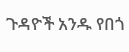ጉዳዮች አንዱ የበጎ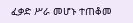ፈቃድ ሥራ መሆኑ ተጠቆመ